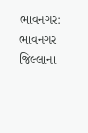ભાવનગર: ભાવનગર જિલ્લાના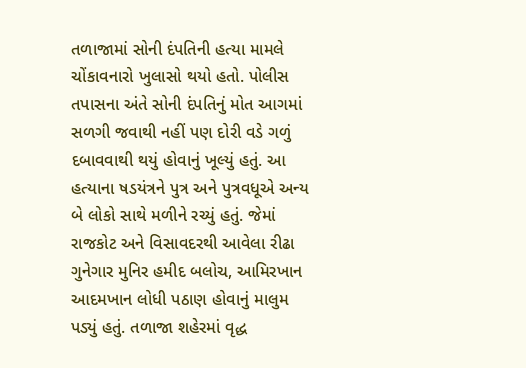તળાજામાં સોની દંપતિની હત્યા મામલે ચોંકાવનારો ખુલાસો થયો હતો. પોલીસ તપાસના અંતે સોની દંપતિનું મોત આગમાં સળગી જવાથી નહીં પણ દોરી વડે ગળું દબાવવાથી થયું હોવાનું ખૂલ્યું હતું. આ હત્યાના ષડયંત્રને પુત્ર અને પુત્રવધૂએ અન્ય બે લોકો સાથે મળીને રચ્યું હતું. જેમાં રાજકોટ અને વિસાવદરથી આવેલા રીઢા ગુનેગાર મુનિર હમીદ બલોચ, આમિરખાન આદમખાન લોધી પઠાણ હોવાનું માલુમ પડ્યું હતું. તળાજા શહેરમાં વૃદ્ધ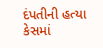દંપતીની હત્યા કેસમાં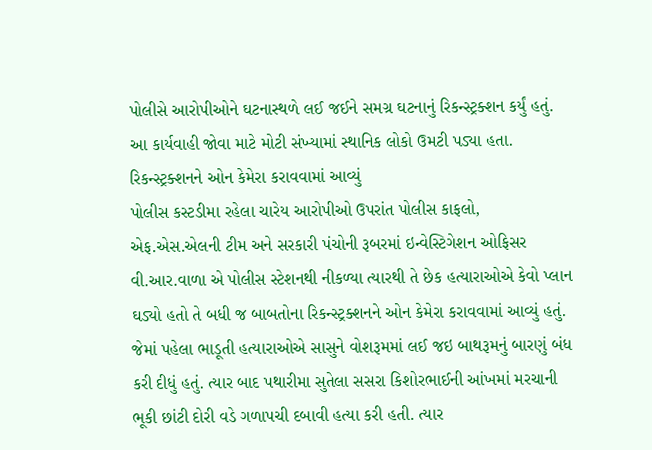પોલીસે આરોપીઓને ઘટનાસ્થળે લઈ જઈને સમગ્ર ઘટનાનું રિકન્સ્ટ્રક્શન કર્યું હતું. આ કાર્યવાહી જોવા માટે મોટી સંખ્યામાં સ્થાનિક લોકો ઉમટી પડ્યા હતા.
રિકન્સ્ટ્રક્શનને ઓન કેમેરા કરાવવામાં આવ્યું
પોલીસ કસ્ટડીમા રહેલા ચારેય આરોપીઓ ઉપરાંત પોલીસ કાફલો, એફ.એસ.એલની ટીમ અને સરકારી પંચોની રૂબરમાં ઇન્વેસ્ટિગેશન ઓફિસર વી.આર.વાળા એ પોલીસ સ્ટેશનથી નીકળ્યા ત્યારથી તે છેક હત્યારાઓએ કેવો પ્લાન ઘડ્યો હતો તે બધી જ બાબતોના રિકન્સ્ટ્રક્શનને ઓન કેમેરા કરાવવામાં આવ્યું હતું. જેમાં પહેલા ભાડૂતી હત્યારાઓએ સાસુને વોશરૂમમાં લઈ જઇ બાથરૂમનું બારણું બંધ કરી દીધું હતું. ત્યાર બાદ પથારીમા સુતેલા સસરા કિશોરભાઈની આંખમાં મરચાની ભૂકી છાંટી દોરી વડે ગળાપચી દબાવી હત્યા કરી હતી. ત્યાર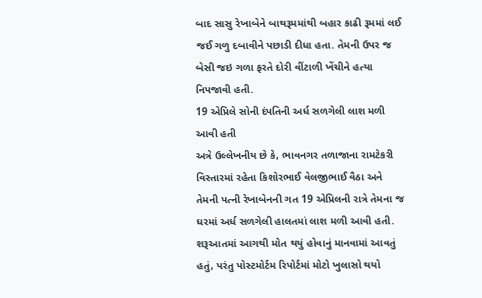બાદ સાસુ રેખાબેને બાથરૂમમાંથી બહાર કાઢી રૂમમાં લઈ જઈ ગળુ દબાવીને પછાડી દીધા હતા. તેમની ઉપર જ બેસી જઇ ગળા ફરતે દોરી વીંટાળી ખેંચીને હત્યા નિપજાવી હતી.
19 એપ્રિલે સોની દંપતિની અર્ધ સળગેલી લાશ મળી આવી હતી
અત્રે ઉલ્લેખનીય છે કે, ભાવનગર તળાજાના રામટેકરી વિસ્તારમાં રહેતા કિશોરભાઈ વેલજીભાઈ વૈઠા અને તેમની પત્ની રેખાબેનની ગત 19 એપ્રિલની રાત્રે તેમના જ ઘરમાં અર્ધ સળગેલી હાલતમાં લાશ મળી આવી હતી. શરૂઆતમાં આગથી મોત થયું હોવાનું માનવામાં આવતું હતું, પરંતુ પોસ્ટમોર્ટમ રિપોર્ટમાં મોટો ખુલાસો થયો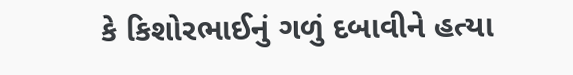કે કિશોરભાઈનું ગળું દબાવીને હત્યા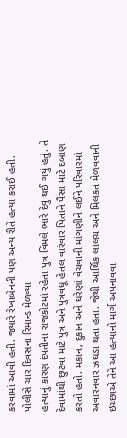કરવામાં આવી હતી. જ્યારે રેખાબેનની પણ અન્ય રીતે હત્યા કરાઈ હતી.
પોલીસે ચાર દિવસના રિમાન્ડ મેળવ્યા
હત્યાનું કારણ દંપતીના રાજકોટમાં રહેતા પુત્ર વિમલે ભારે દેવુ થઈ ગયું હતું. તે દેવામાંથી છુટવા માટે પુત્ર અને પુત્રવધૂ હેતલ વારંવાર પિતાને પૈસા માટે દબાણ કરતો હતો. મકાન, દુકાન અને ઘરેણાં વેચવાની માંગણીને લઈને પરિવારમાં અવારનવાર ઝઘડા થતા હતા. જેથી આર્થિક લાલચ અને મિલકત મેળવવાની ઇચ્છાએ તેને આ હત્યાનો માર્ગ અપનાવવા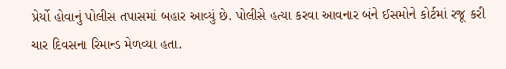પ્રેર્યો હોવાનું પોલીસ તપાસમાં બહાર આવ્યું છે. પોલીસે હત્યા કરવા આવનાર બંને ઈસમોને કોર્ટમાં રજૂ કરી ચાર દિવસના રિમાન્ડ મેળવ્યા હતા.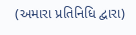(અમારા પ્રતિનિધિ દ્વારા)